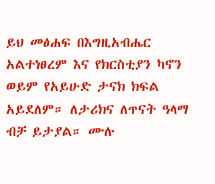ይህ መፅሐፍ በእግዚአብሔር አልተነፀረም እና የክርስቲያን ካኖን ወይም የአይሁድ ታናክ ክፍል አይደለም። ለታሪክና ለጥናት ዓላማ ብቻ ይታያል። ሙሉ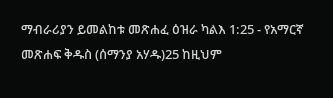ማብራሪያን ይመልከቱ መጽሐፈ ዕዝራ ካልእ 1:25 - የአማርኛ መጽሐፍ ቅዱስ (ሰማንያ አሃዱ)25 ከዚህም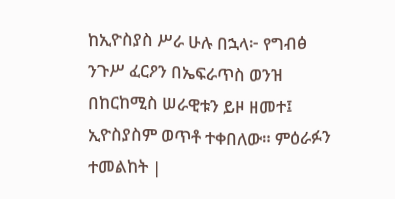ከኢዮስያስ ሥራ ሁሉ በኋላ፦ የግብፅ ንጉሥ ፈርዖን በኤፍራጥስ ወንዝ በከርከሚስ ሠራዊቱን ይዞ ዘመተ፤ ኢዮስያስም ወጥቶ ተቀበለው። ምዕራፉን ተመልከት |